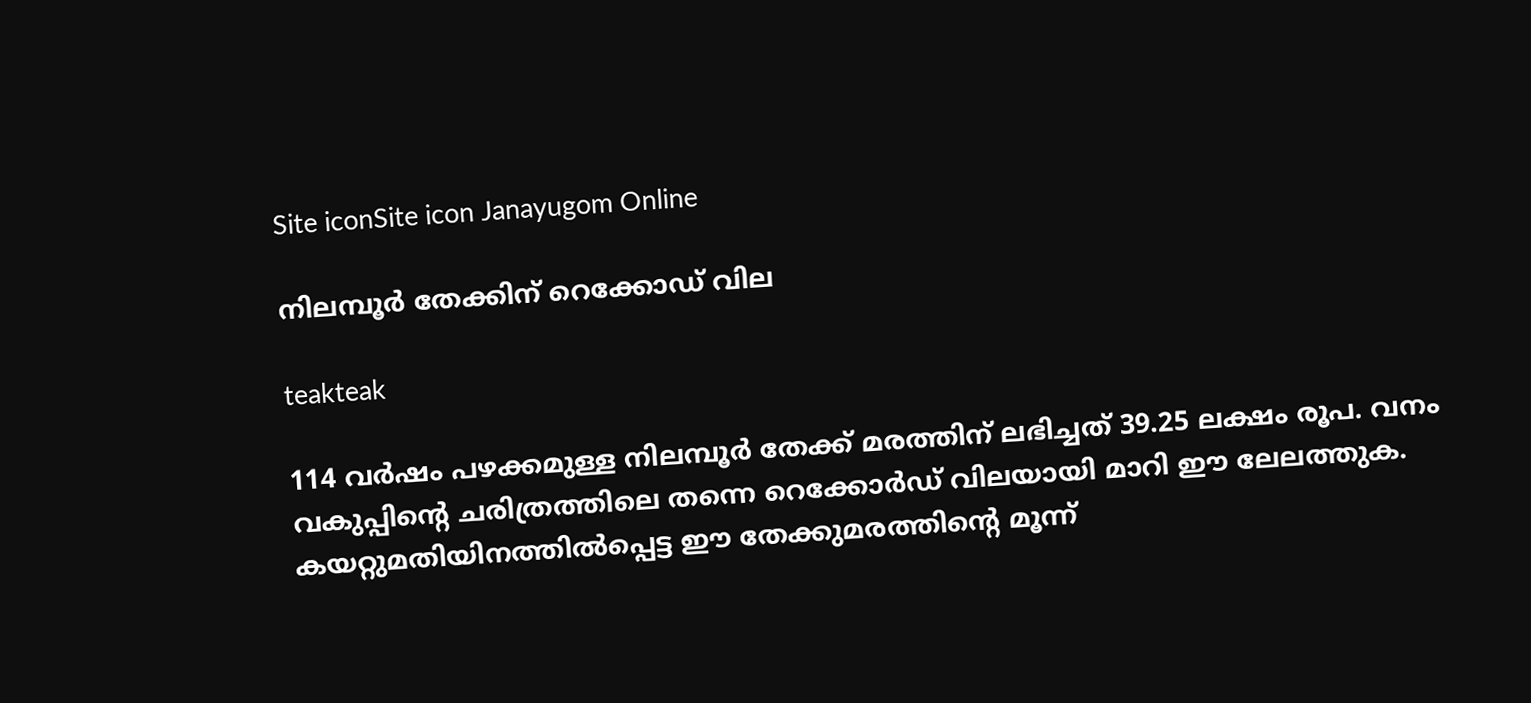Site iconSite icon Janayugom Online

നിലമ്പൂര്‍ തേക്കിന് റെക്കോഡ് വില

teakteak

114 വർഷം പഴക്കമുള്ള നിലമ്പൂർ തേക്ക് മരത്തിന് ലഭിച്ചത് 39.25 ലക്ഷം രൂപ. വനം വകുപ്പിന്റെ ചരിത്രത്തിലെ തന്നെ റെക്കോർഡ് വിലയായി മാറി ഈ ലേലത്തുക.
കയറ്റുമതിയിനത്തിൽപ്പെട്ട ഈ തേക്കുമരത്തിന്റെ മൂന്ന്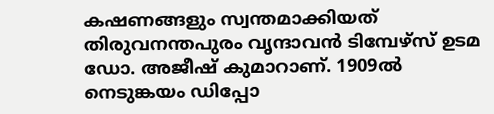കഷണങ്ങളും സ്വന്തമാക്കിയത് തിരുവനന്തപുരം വൃന്ദാവൻ ടിമ്പേഴ്സ് ഉടമ ഡോ. അജീഷ് കുമാറാണ്. 1909ൽ നെടുങ്കയം ഡിപ്പോ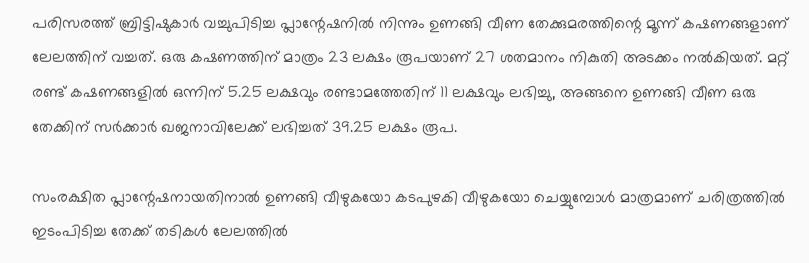പരിസരത്ത് ബ്രിട്ടിഷുകാർ വച്ചുപിടിച്ച പ്ലാന്റേഷനിൽ നിന്നും ഉണങ്ങി വീണ തേക്കുമരത്തിന്റെ മൂന്ന് കഷണങ്ങളാണ് ലേലത്തിന് വച്ചത്. ഒരു കഷണത്തിന് മാത്രം 23 ലക്ഷം രൂപയാണ് 27 ശതമാനം നികുതി അടക്കം നൽകിയത്. മറ്റ് രണ്ട് കഷണങ്ങളില്‍ ഒന്നിന് 5.25 ലക്ഷവും രണ്ടാമത്തേതിന് 11 ലക്ഷവും ലഭിച്ചു, അങ്ങനെ ഉണങ്ങി വീണ ഒരു തേക്കിന് സർക്കാർ ഖജനാവിലേക്ക് ലഭിച്ചത് 39.25 ലക്ഷം രൂപ.

സംരക്ഷിത പ്ലാന്റേഷനായതിനാൽ ഉണങ്ങി വീഴുകയോ കടപുഴകി വീഴുകയോ ചെയ്യുമ്പോൾ മാത്രമാണ് ചരിത്രത്തില്‍ ഇടംപിടിച്ച തേക്ക് തടികൾ ലേലത്തിൽ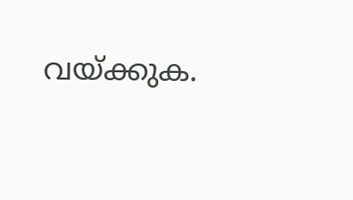വയ്ക്കുക.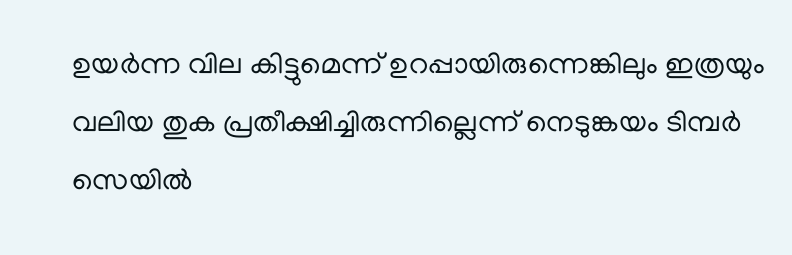ഉയർന്ന വില കിട്ടുമെന്ന് ഉറപ്പായിരുന്നെങ്കിലും ഇത്രയും വലിയ തുക പ്രതീക്ഷിച്ചിരുന്നില്ലെന്ന് നെടുങ്കയം ടിമ്പർ സെയിൽ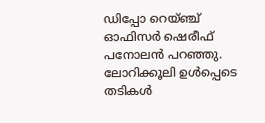ഡിപ്പോ റെയ്ഞ്ച് ഓഫിസർ ഷെരീഫ് പനോലൻ പറഞ്ഞു. ലോറിക്കൂലി ഉൾപ്പെടെ തടികള്‍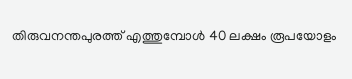തിരുവനന്തപുരത്ത് എത്തുമ്പോള്‍ 40 ലക്ഷം രൂപയോളം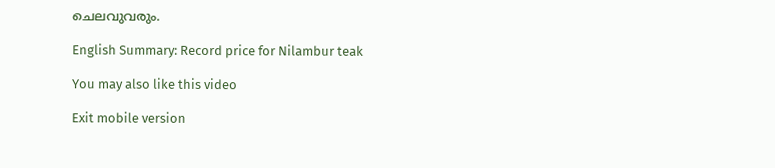ചെലവുവരും.

English Summary: Record price for Nilambur teak

You may also like this video

Exit mobile version